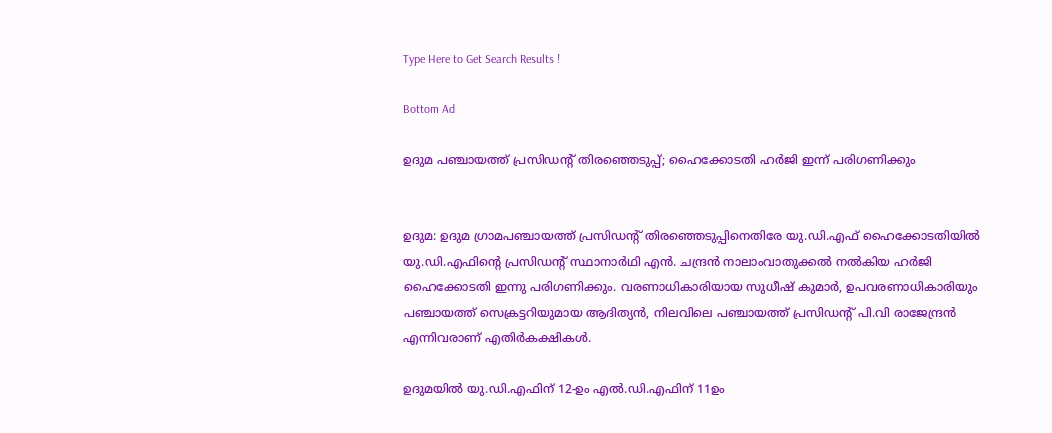Type Here to Get Search Results !

Bottom Ad

ഉദുമ പഞ്ചായത്ത് പ്രസിഡന്റ് തിരഞ്ഞെടുപ്പ്; ഹൈക്കോടതി ഹര്‍ജി ഇന്ന് പരിഗണിക്കും


ഉദുമ: ഉദുമ ഗ്രാമപഞ്ചായത്ത് പ്രസിഡന്റ് തിരഞ്ഞെടുപ്പിനെതിരേ യു.ഡി.എഫ് ഹൈക്കോടതിയില്‍ യു.ഡി.എഫിന്റെ പ്രസിഡന്റ് സ്ഥാനാര്‍ഥി എന്‍. ചന്ദ്രന്‍ നാലാംവാതുക്കല്‍ നല്‍കിയ ഹര്‍ജി ഹൈക്കോടതി ഇന്നു പരിഗണിക്കും. വരണാധികാരിയായ സുധീഷ് കുമാര്‍, ഉപവരണാധികാരിയും പഞ്ചായത്ത് സെക്രട്ടറിയുമായ ആദിത്യന്‍, നിലവിലെ പഞ്ചായത്ത് പ്രസിഡന്റ് പി.വി രാജേന്ദ്രന്‍ എന്നിവരാണ് എതിര്‍കക്ഷികള്‍.

ഉദുമയില്‍ യു.ഡി.എഫിന് 12-ഉം എല്‍.ഡി.എഫിന് 11ഉം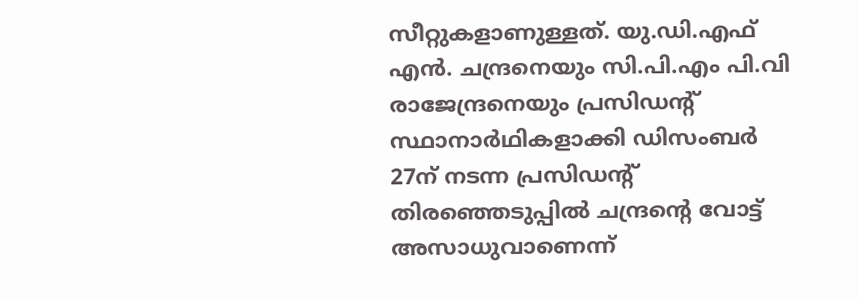സീറ്റുകളാണുള്ളത്. യു.ഡി.എഫ് എന്‍. ചന്ദ്രനെയും സി.പി.എം പി.വി രാജേന്ദ്രനെയും പ്രസിഡന്റ് സ്ഥാനാര്‍ഥികളാക്കി ഡിസംബര്‍ 27ന് നടന്ന പ്രസിഡന്റ് തിരഞ്ഞെടുപ്പില്‍ ചന്ദ്രന്റെ വോട്ട് അസാധുവാണെന്ന്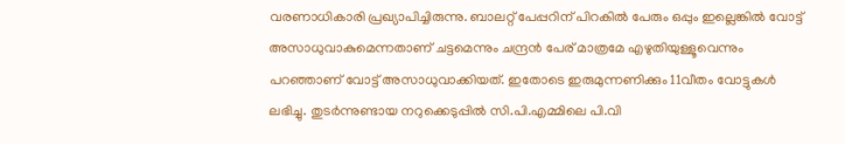വരണാധികാരി പ്രഖ്യാപിച്ചിരുന്നു. ബാലറ്റ് പേപ്പറിന് പിറകില്‍ പേരും ഒപ്പും ഇല്ലെങ്കില്‍ വോട്ട് അസാധുവാകുമെന്നതാണ് ചട്ടമെന്നും ചന്ദ്രന്‍ പേര് മാത്രമേ എഴുതിയുള്ളൂവെന്നും പറഞ്ഞാണ് വോട്ട് അസാധുവാക്കിയത്. ഇതോടെ ഇരുമുന്നണിക്കും 11വീതം വോട്ടുകള്‍ ലഭിച്ചു. തുടര്‍ന്നുണ്ടായ നറുക്കെടുപ്പില്‍ സി.പി.എമ്മിലെ പി.വി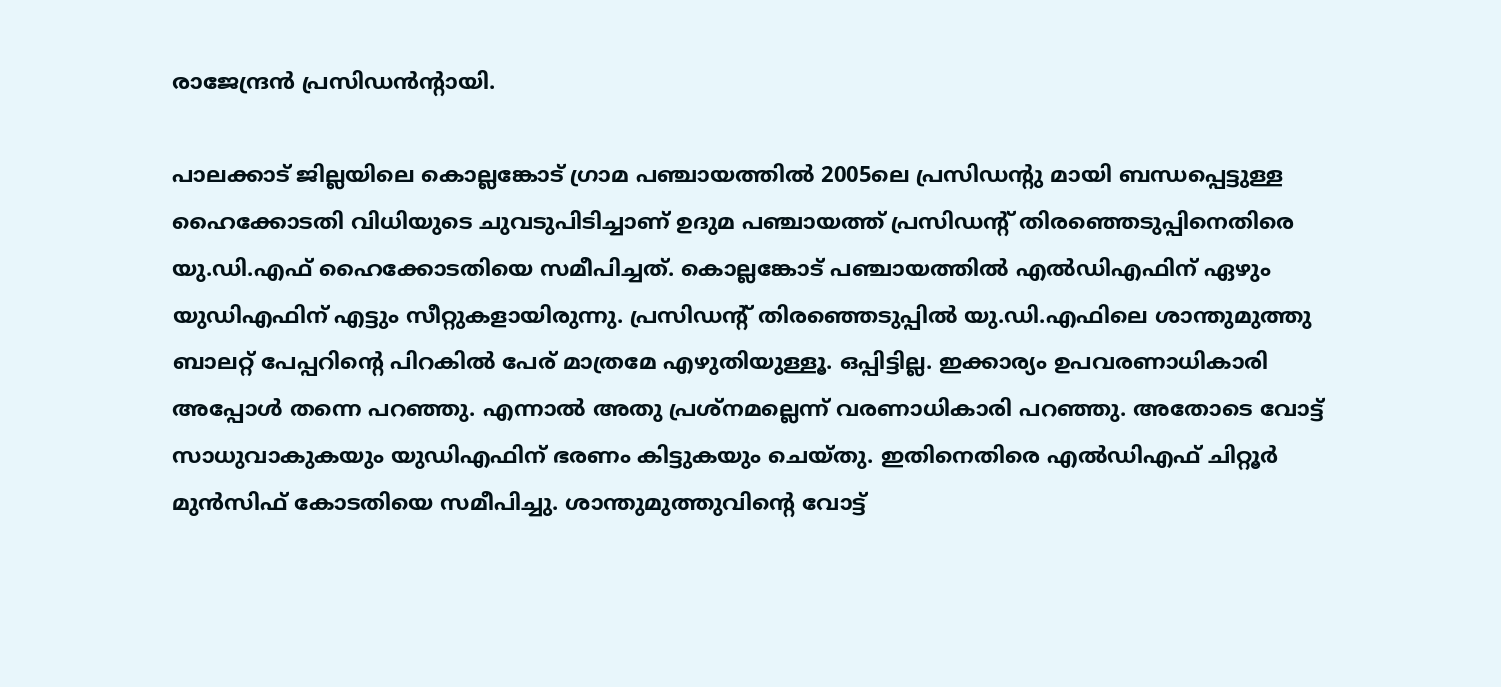രാജേന്ദ്രന്‍ പ്രസിഡന്‍ന്റായി.

പാലക്കാട് ജില്ലയിലെ കൊല്ലങ്കോട് ഗ്രാമ പഞ്ചായത്തില്‍ 2005ലെ പ്രസിഡന്റു മായി ബന്ധപ്പെട്ടുള്ള ഹൈക്കോടതി വിധിയുടെ ചുവടുപിടിച്ചാണ് ഉദുമ പഞ്ചായത്ത് പ്രസിഡന്റ് തിരഞ്ഞെടുപ്പിനെതിരെ യു.ഡി.എഫ് ഹൈക്കോടതിയെ സമീപിച്ചത്. കൊല്ലങ്കോട് പഞ്ചായത്തില്‍ എല്‍ഡിഎഫിന് ഏഴും യുഡിഎഫിന് എട്ടും സീറ്റുകളായിരുന്നു. പ്രസിഡന്റ് തിരഞ്ഞെടുപ്പില്‍ യു.ഡി.എഫിലെ ശാന്തുമുത്തു ബാലറ്റ് പേപ്പറിന്റെ പിറകില്‍ പേര് മാത്രമേ എഴുതിയുള്ളൂ. ഒപ്പിട്ടില്ല. ഇക്കാര്യം ഉപവരണാധികാരി അപ്പോള്‍ തന്നെ പറഞ്ഞു. എന്നാല്‍ അതു പ്രശ്‌നമല്ലെന്ന് വരണാധികാരി പറഞ്ഞു. അതോടെ വോട്ട് സാധുവാകുകയും യുഡിഎഫിന് ഭരണം കിട്ടുകയും ചെയ്തു. ഇതിനെതിരെ എല്‍ഡിഎഫ് ചിറ്റൂര്‍ മുന്‍സിഫ് കോടതിയെ സമീപിച്ചു. ശാന്തുമുത്തുവിന്റെ വോട്ട്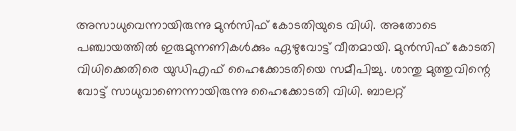അസാധുവെന്നായിരുന്നു മുന്‍സിഫ് കോടതിയുടെ വിധി. അതോടെ പഞ്ചായത്തില്‍ ഇരുമുന്നണികള്‍ക്കും ഏഴുവോട്ട് വീതമായി. മുന്‍സിഫ് കോടതി വിധിക്കെതിരെ യുഡിഎഫ് ഹൈക്കോടതിയെ സമീപിച്ചു. ശാന്തു മുത്തുവിന്റെ വോട്ട് സാധുവാണെന്നായിരുന്നു ഹൈക്കോടതി വിധി. ബാലറ്റ്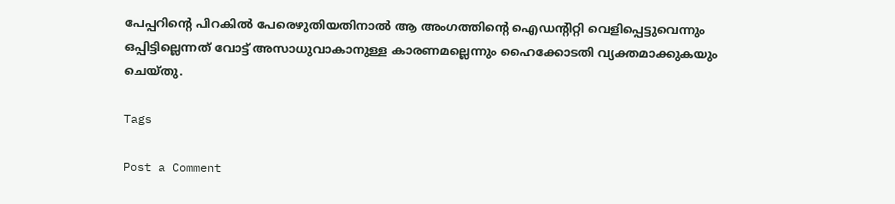പേപ്പറിന്റെ പിറകില്‍ പേരെഴുതിയതിനാല്‍ ആ അംഗത്തിന്റെ ഐഡന്റിറ്റി വെളിപ്പെട്ടുവെന്നും ഒപ്പിട്ടില്ലെന്നത് വോട്ട് അസാധുവാകാനുള്ള കാരണമല്ലെന്നും ഹൈക്കോടതി വ്യക്തമാക്കുകയും ചെയ്തു.

Tags

Post a Comment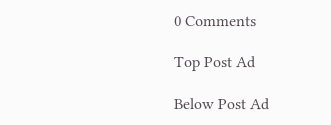0 Comments

Top Post Ad

Below Post Ad